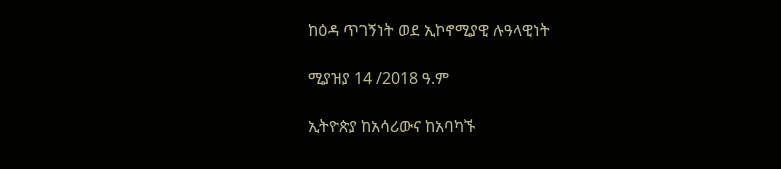ከዕዳ ጥገኝነት ወደ ኢኮኖሚያዊ ሉዓላዊነት

ሚያዝያ 14 /2018 ዓ.ም

ኢትዮጵያ ከአሳሪውና ከአባካኙ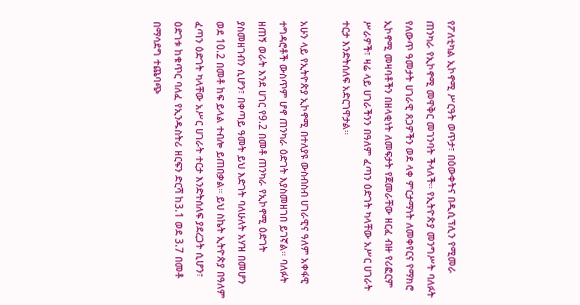የፖለቲካል ኢኮኖሚ ሥርዓት ወጥታ፣ በዕውቀትና በዲሲፕሊን የሚመራ ጠንካራ የኢኮኖሚ መዋቅር መገንባት ችላለች። የኢትዮጵያ መንግሥት ባለፉት የለውጥ ዓመታት ሀገራዊ ጸጋዎችን ወደ ላቀ ምርታማነት ለመቀየርና የማክሮ ኢኮኖሚ መዛባቶችን በዘላቂነት ለመፍታት የጀመራቸው ዘርፈ ብዙ የሪፎርም ሥራዎች፣ ዛሬ ላይ ሀገራችንን በዓለም ፈጣን ዕድገት ካላቸው አሥር ሀገራት ተርታ እንድትሰለፍ አድርገዋታል።

አሁን ላይ የኢትዮጵያ ኢኮኖሚ በተለያዩ ውስብስብ ሀገራዊና ዓለም አቀፋዊ ተግዳሮቶች ውስጥም ሆኖ ጠንካራ ዕድገት እያስመዘገበ ይገኛል። ባለፉት ዘጠኝ ወራት እንደ ሀገር የ9.2 በመቶ ጠንካራ የኢኮኖሚ ዕድገት ያስመዘገብን ሲሆን፣ በቀጣይ ዓመት ይህ እድገት ባለሁለት አሃዝ በመሆን ወደ 10.2 በመቶ ከፍ ይላል ተብሎ ይጠበቃል። ይህ ስኬት ኢትዮጵያ በዓለም ፈጣን ዕድገት ካላቸው አሥር ሀገራት ተርታ እንድትሰለፍ ያደረጋት ሲሆን፣ ዕድገቱ ከቁጥር ባለፈ የኢንዱስትሪ ዘርፍን ድርሻ ከ3.1 ወደ 3.7 በመቶ በማሳደግ ተጨባጭ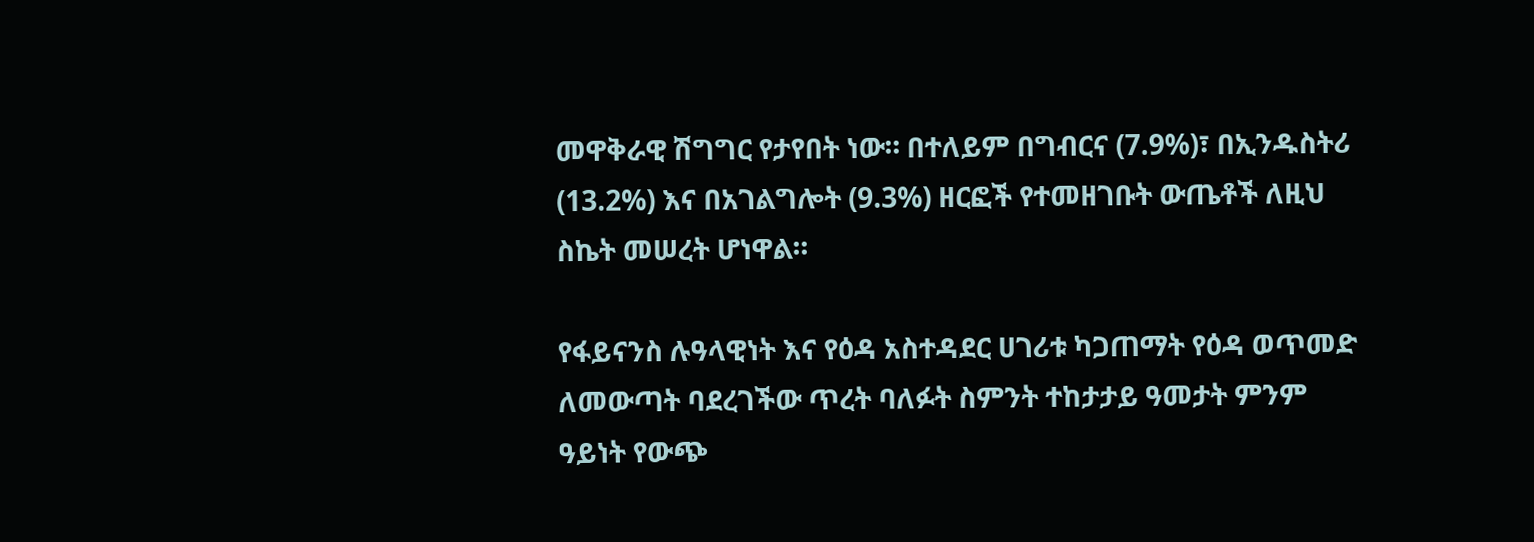መዋቅራዊ ሽግግር የታየበት ነው። በተለይም በግብርና (7.9%)፣ በኢንዱስትሪ (13.2%) እና በአገልግሎት (9.3%) ዘርፎች የተመዘገቡት ውጤቶች ለዚህ ስኬት መሠረት ሆነዋል።

የፋይናንስ ሉዓላዊነት እና የዕዳ አስተዳደር ሀገሪቱ ካጋጠማት የዕዳ ወጥመድ ለመውጣት ባደረገችው ጥረት ባለፉት ስምንት ተከታታይ ዓመታት ምንም ዓይነት የውጭ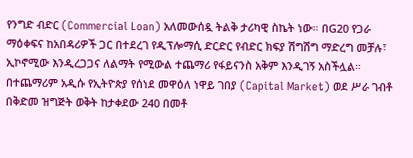የንግድ ብድር (Commercial Loan) አለመውሰዷ ትልቅ ታሪካዊ ስኬት ነው። በG20 የጋራ ማዕቀፍና ከአበዳሪዎች ጋር በተደረገ የዲፕሎማሲ ድርድር የብድር ክፍያ ሽግሽግ ማድረግ መቻሉ፣ ኢኮኖሚው እንዲረጋጋና ለልማት የሚውል ተጨማሪ የፋይናንስ አቅም እንዲገኝ አስችሏል። በተጨማሪም አዲሱ የኢትዮጵያ የሰነደ መዋዕለ ነዋይ ገበያ (Capital Market) ወደ ሥራ ገብቶ በቅድመ ዝግጅት ወቅት ከታቀደው 240 በመቶ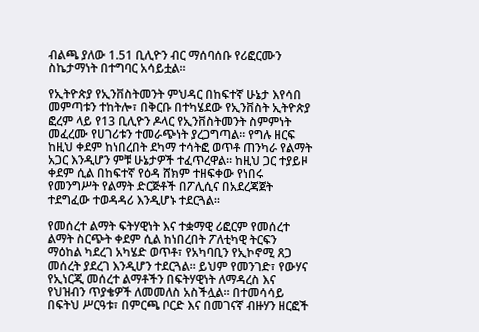ብልጫ ያለው 1.51 ቢሊዮን ብር ማሰባሰቡ የሪፎርሙን ስኬታማነት በተግባር አሳይቷል።

የኢትዮጵያ የኢንቨስትመንት ምህዳር በከፍተኛ ሁኔታ እየሳበ መምጣቱን ተከትሎ፣ በቅርቡ በተካሄደው የኢንቨስት ኢትዮጵያ ፎረም ላይ የ13 ቢሊዮን ዶላር የኢንቨስትመንት ስምምነት መፈረሙ የሀገሪቱን ተመራጭነት ያረጋግጣል። የግሉ ዘርፍ ከዚህ ቀደም ከነበረበት ደካማ ተሳትፎ ወጥቶ ጠንካራ የልማት አጋር እንዲሆን ምቹ ሁኔታዎች ተፈጥረዋል። ከዚህ ጋር ተያይዞ ቀደም ሲል በከፍተኛ የዕዳ ሸክም ተዘፍቀው የነበሩ የመንግሥት የልማት ድርጅቶች በፖሊሲና በአደረጃጀት ተደግፈው ተወዳዳሪ እንዲሆኑ ተደርጓል።

የመሰረተ ልማት ፍትሃዊነት እና ተቋማዊ ሪፎርም የመሰረተ ልማት ስርጭት ቀደም ሲል ከነበረበት ፖለቲካዊ ትርፍን ማዕከል ካደረገ አካሄድ ወጥቶ፣ የአካባቢን የኢኮኖሚ ጸጋ መሰረት ያደረገ እንዲሆን ተደርጓል። ይህም የመንገድ፣ የውሃና የኢነርጂ መሰረተ ልማቶችን በፍትሃዊነት ለማዳረስ እና የህዝብን ጥያቄዎች ለመመለስ አስችሏል። በተመሳሳይ በፍትህ ሥርዓቱ፣ በምርጫ ቦርድ እና በመገናኛ ብዙሃን ዘርፎች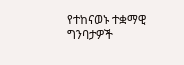የተከናወኑ ተቋማዊ ግንባታዎች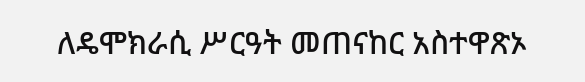ለዴሞክራሲ ሥርዓት መጠናከር አስተዋጽኦ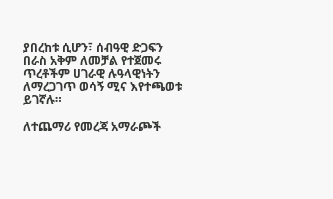ያበረከቱ ሲሆን፣ ሰብዓዊ ድጋፍን በራስ አቅም ለመቻል የተጀመሩ ጥረቶችም ሀገራዊ ሉዓላዊነትን ለማረጋገጥ ወሳኝ ሚና እየተጫወቱ ይገኛሉ።

ለተጨማሪ የመረጃ አማራጮች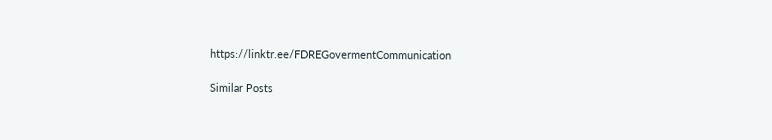https://linktr.ee/FDREGovermentCommunication

Similar Posts